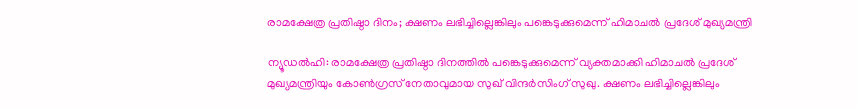രാമക്ഷേത്ര പ്രതിഷ്ഠാ ദിനം; ക്ഷണം ലഭിച്ചില്ലെങ്കിലും പങ്കെടുക്കുമെന്ന് ഹിമാചൽ പ്രദേശ് മുഖ്യമന്ത്രി

ന്യൂഡൽഹി: രാമക്ഷേത്ര പ്രതിഷ്ഠാ ദിനത്തിൽ പങ്കെടുക്കുമെന്ന് വ്യക്തമാക്കി ഹിമാചൽ പ്രദേശ് മുഖ്യമന്ത്രിയും കോൺഗ്രസ് നേതാവുമായ സുഖ് വിന്ദർസിംഗ് സുഖു. ക്ഷണം ലഭിച്ചില്ലെങ്കിലും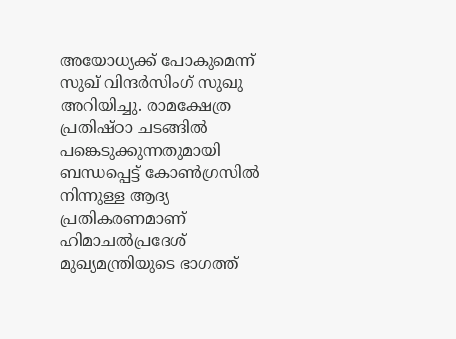അയോധ്യക്ക് പോകുമെന്ന് സുഖ് വിന്ദർസിംഗ് സുഖു അറിയിച്ചു. രാമക്ഷേത്ര പ്രതിഷ്ഠാ ചടങ്ങിൽ പങ്കെടുക്കുന്നതുമായി ബന്ധപ്പെട്ട് കോൺഗ്രസിൽ നിന്നുള്ള ആദ്യ പ്രതികരണമാണ് ഹിമാചൽപ്രദേശ് മുഖ്യമന്ത്രിയുടെ ഭാഗത്ത്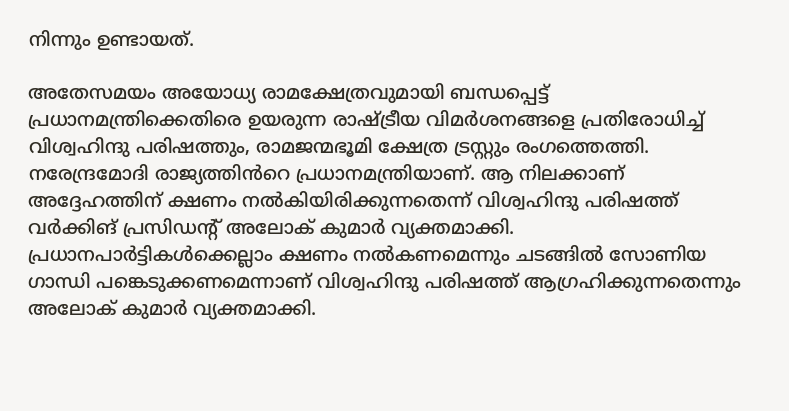നിന്നും ഉണ്ടായത്.

അതേസമയം അയോധ്യ രാമക്ഷേത്രവുമായി ബന്ധപ്പെട്ട് പ്രധാനമന്ത്രിക്കെതിരെ ഉയരുന്ന രാഷ്ട്രീയ വിമർശനങ്ങളെ പ്രതിരോധിച്ച് വിശ്വഹിന്ദു പരിഷത്തും, രാമജന്മഭൂമി ക്ഷേത്ര ട്രസ്റ്റും രംഗത്തെത്തി. നരേന്ദ്രമോദി രാജ്യത്തിൻറെ പ്രധാനമന്ത്രിയാണ്. ആ നിലക്കാണ് അദ്ദേഹത്തിന് ക്ഷണം നൽകിയിരിക്കുന്നതെന്ന് വിശ്വഹിന്ദു പരിഷത്ത് വർക്കിങ് പ്രസിഡന്റ് അലോക് കുമാർ വ്യക്തമാക്കി. പ്രധാനപാർട്ടികൾക്കെല്ലാം ക്ഷണം നൽകണമെന്നും ചടങ്ങിൽ സോണിയ ഗാന്ധി പങ്കെടുക്കണമെന്നാണ് വിശ്വഹിന്ദു പരിഷത്ത് ആഗ്രഹിക്കുന്നതെന്നും അലോക് കുമാർ വ്യക്തമാക്കി.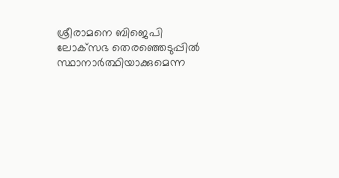ശ്രീരാമനെ ബിജെപി ലോക്‌സഭ തെരഞ്ഞെടുപ്പിൽ സ്ഥാനാർത്ഥിയാക്കുമെന്ന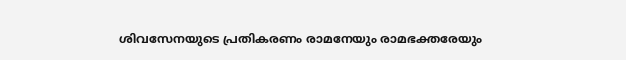ശിവസേനയുടെ പ്രതികരണം രാമനേയും രാമഭക്തരേയും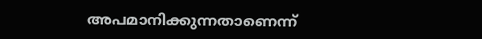അപമാനിക്കുന്നതാണെന്ന്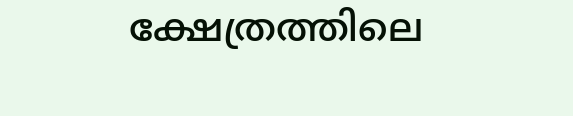ക്ഷേത്രത്തിലെ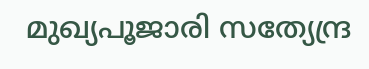മുഖ്യപൂജാരി സത്യേന്ദ്ര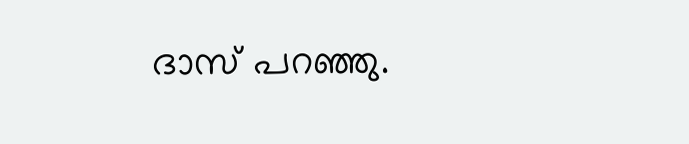ദാസ് പറഞ്ഞു.